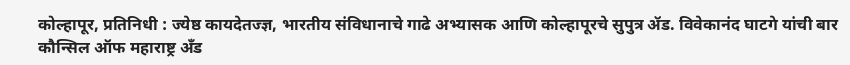कोल्हापूर, प्रतिनिधी : ज्येष्ठ कायदेतज्ज्ञ, भारतीय संविधानाचे गाढे अभ्यासक आणि कोल्हापूरचे सुपुत्र ॲड. विवेकानंद घाटगे यांची बार कौन्सिल ऑफ महाराष्ट्र अँड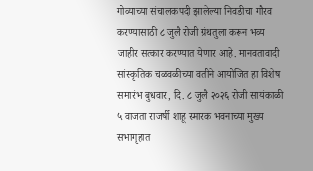गोव्याच्या संचालकपदी झालेल्या निवडीचा गौरव करण्यासाठी ८ जुलै रोजी ग्रंथतुला करून भव्य जाहीर सत्कार करण्यात येणार आहे. मानवतावादी सांस्कृतिक चळवळीच्या वतीने आयोजित हा विशेष समारंभ बुधवार, दि. ८ जुलै २०२६ रोजी सायंकाळी ५ वाजता राजर्षी शाहू स्मारक भवनाच्या मुख्य सभागृहात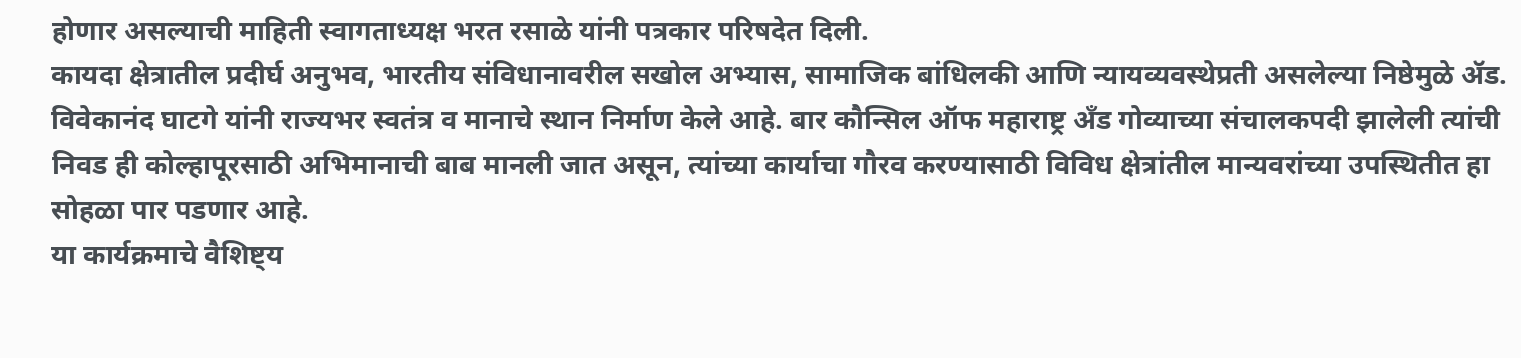होणार असल्याची माहिती स्वागताध्यक्ष भरत रसाळे यांनी पत्रकार परिषदेत दिली.
कायदा क्षेत्रातील प्रदीर्घ अनुभव, भारतीय संविधानावरील सखोल अभ्यास, सामाजिक बांधिलकी आणि न्यायव्यवस्थेप्रती असलेल्या निष्ठेमुळे ॲड. विवेकानंद घाटगे यांनी राज्यभर स्वतंत्र व मानाचे स्थान निर्माण केले आहे. बार कौन्सिल ऑफ महाराष्ट्र अँड गोव्याच्या संचालकपदी झालेली त्यांची निवड ही कोल्हापूरसाठी अभिमानाची बाब मानली जात असून, त्यांच्या कार्याचा गौरव करण्यासाठी विविध क्षेत्रांतील मान्यवरांच्या उपस्थितीत हा सोहळा पार पडणार आहे.
या कार्यक्रमाचे वैशिष्ट्य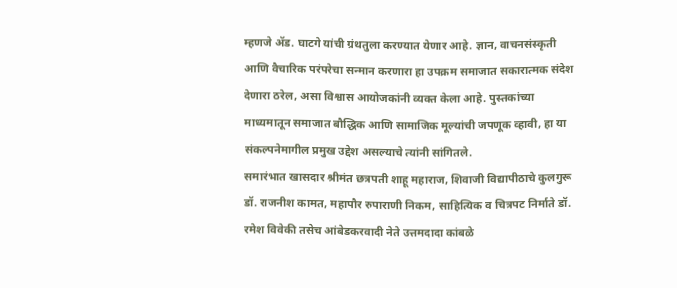म्हणजे ॲड. घाटगे यांची ग्रंथतुला करण्यात येणार आहे. ज्ञान, वाचनसंस्कृती आणि वैचारिक परंपरेचा सन्मान करणारा हा उपक्रम समाजात सकारात्मक संदेश देणारा ठरेल, असा विश्वास आयोजकांनी व्यक्त केला आहे. पुस्तकांच्या माध्यमातून समाजात बौद्धिक आणि सामाजिक मूल्यांची जपणूक व्हावी, हा या संकल्पनेमागील प्रमुख उद्देश असल्याचे त्यांनी सांगितले.
समारंभात खासदार श्रीमंत छत्रपती शाहू महाराज, शिवाजी विद्यापीठाचे कुलगुरू डॉ. राजनीश कामत, महापौर रुपाराणी निकम, साहित्यिक व चित्रपट निर्माते डॉ. रमेश विवेकी तसेच आंबेडकरवादी नेते उत्तमदादा कांबळे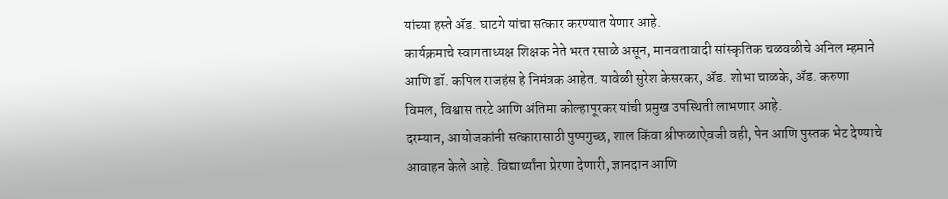यांच्या हस्ते ॲड. घाटगे यांचा सत्कार करण्यात येणार आहे.
कार्यक्रमाचे स्वागताध्यक्ष शिक्षक नेते भरत रसाळे असून, मानवतावादी सांस्कृतिक चळवळीचे अनिल म्हमाने आणि डॉ. कपिल राजहंस हे निमंत्रक आहेत. यावेळी सुरेश केसरकर, ॲड. शोभा चाळके, ॲड. करुणा विमल, विश्वास तरटे आणि अंतिमा कोल्हापूरकर यांची प्रमुख उपस्थिती लाभणार आहे.
दरम्यान, आयोजकांनी सत्कारासाठी पुष्पगुच्छ, शाल किंवा श्रीफळाऐवजी वही, पेन आणि पुस्तक भेट देण्याचे आवाहन केले आहे. विद्यार्थ्यांना प्रेरणा देणारी, ज्ञानदान आणि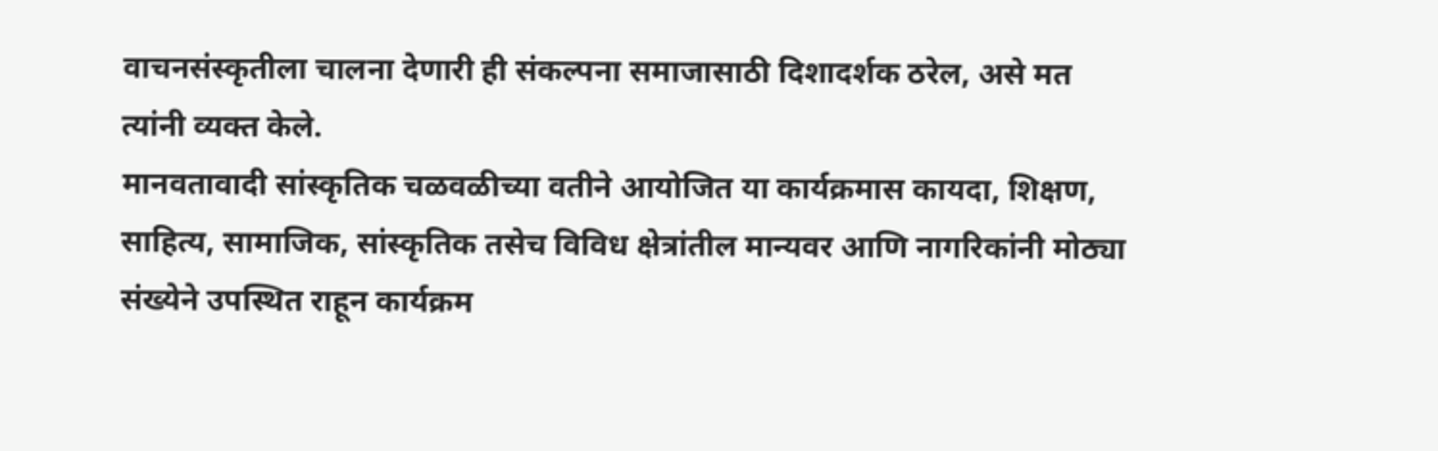वाचनसंस्कृतीला चालना देणारी ही संकल्पना समाजासाठी दिशादर्शक ठरेल, असे मत त्यांनी व्यक्त केले.
मानवतावादी सांस्कृतिक चळवळीच्या वतीने आयोजित या कार्यक्रमास कायदा, शिक्षण, साहित्य, सामाजिक, सांस्कृतिक तसेच विविध क्षेत्रांतील मान्यवर आणि नागरिकांनी मोठ्या संख्येने उपस्थित राहून कार्यक्रम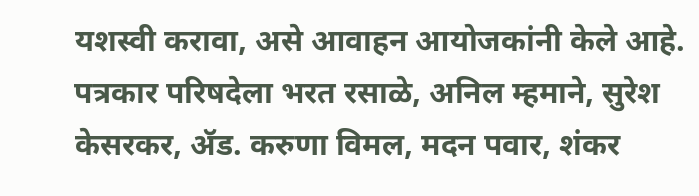यशस्वी करावा, असे आवाहन आयोजकांनी केले आहे.
पत्रकार परिषदेला भरत रसाळे, अनिल म्हमाने, सुरेश केसरकर, ॲड. करुणा विमल, मदन पवार, शंकर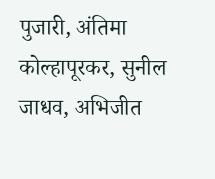पुजारी, अंतिमा कोल्हापूरकर, सुनील जाधव, अभिजीत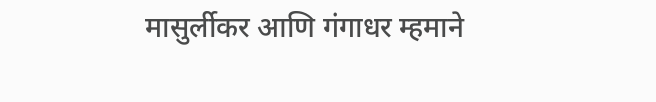मासुर्लीकर आणि गंगाधर म्हमाने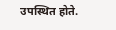उपस्थित होते.